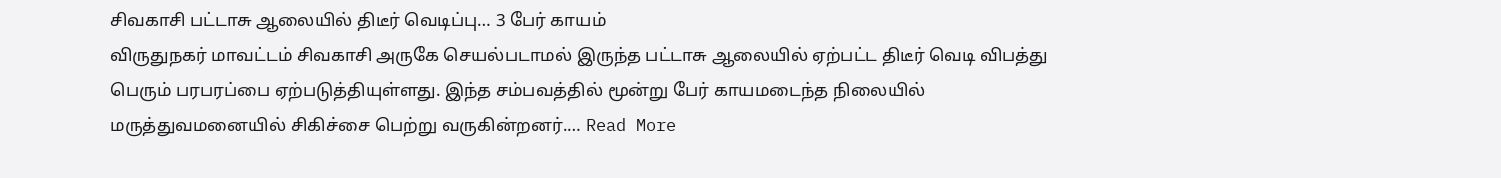சிவகாசி பட்டாசு ஆலையில் திடீர் வெடிப்பு… 3 பேர் காயம்
விருதுநகர் மாவட்டம் சிவகாசி அருகே செயல்படாமல் இருந்த பட்டாசு ஆலையில் ஏற்பட்ட திடீர் வெடி விபத்து பெரும் பரபரப்பை ஏற்படுத்தியுள்ளது. இந்த சம்பவத்தில் மூன்று பேர் காயமடைந்த நிலையில் மருத்துவமனையில் சிகிச்சை பெற்று வருகின்றனர்.… Read More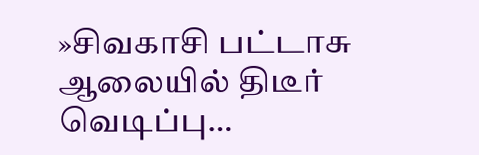»சிவகாசி பட்டாசு ஆலையில் திடீர் வெடிப்பு…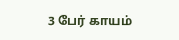3 பேர் காயம்